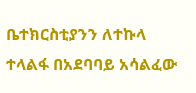ቤተክርስቲያንን ለተኩላ ተላልፋ በአደባባይ አሳልፈው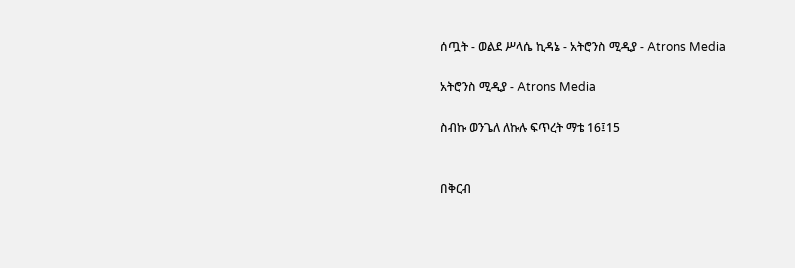ሰጧት - ወልደ ሥላሴ ኪዳኔ - አትሮንስ ሚዲያ - Atrons Media

አትሮንስ ሚዲያ - Atrons Media

ስብኩ ወንጌለ ለኩሉ ፍጥረት ማቴ 16፤15


በቅርብ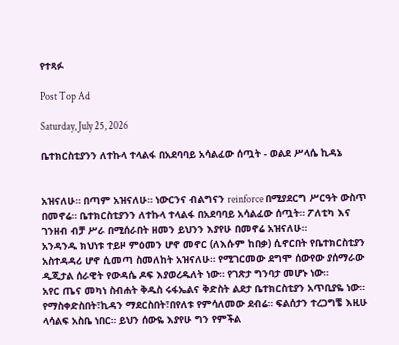የተጻፉ

Post Top Ad

Saturday, July 25, 2026

ቤተክርስቲያንን ለተኩላ ተላልፋ በአደባባይ አሳልፈው ሰጧት - ወልደ ሥላሴ ኪዳኔ


አዝናለሁ። በጣም አዝናለሁ። ነውርንና ብልግናን reinforce በሚያደርግ ሥርዓት ውስጥ በመኖሬ። ቤተክርስቲያንን ለተኩላ ተላልፋ በአደባባይ አሳልፈው ሰጧት። ፖለቲካ እና ገንዘብ ብቻ ሥራ በሚሰራበት ዘመን ይህንን እያየሁ በመኖሬ አዝናለሁ።
አንዳንዱ ክህነቱ ተይዞ ምዕመን ሆኖ መኖር (ለእሱም ከበቃ) ሲኖርበት የቤተክርስቲያን አስተዳዳሪ ሆኖ ሲመጣ ስመለከት አዝናለሁ። የሚገርመው ደግሞ ሰውየው ያሰማራው ዲጂታል ሰራዊት የውዳሴ ዶፍ እያወረዱለት ነው። የገጽታ ግንባታ መሆኑ ነው።
አየር ጤና መካነ ስብሐት ቅዱስ ሩፋኤልና ቅድስት ልደታ ቤተክርስቲያን አጥቢያዬ ነው። የማስቀድስበት፣ኪዳን ማደርስበት፣በየለቱ የምሳለመው ደብሬ። ፍልሰታን ተረጋግቼ እዚሁ ላሳልፍ አስቤ ነበር። ይህን ሰውዬ እያየሁ ግን የምችል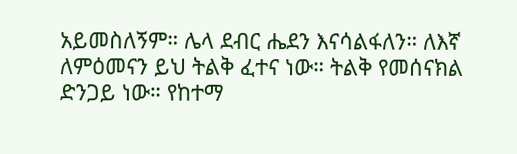አይመስለኝም። ሌላ ደብር ሔደን እናሳልፋለን። ለእኛ ለምዕመናን ይህ ትልቅ ፈተና ነው። ትልቅ የመሰናክል ድንጋይ ነው። የከተማ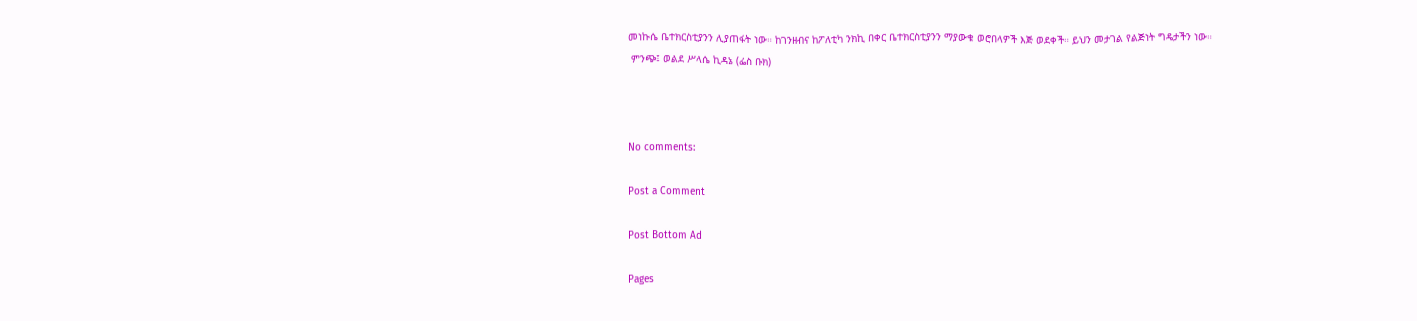መነኩሴ ቤተክርስቲያንን ሊያጠፋት ነው። ከገንዘብና ከፖለቲካ ንክኪ በቀር ቤተክርስቲያንን ማያውቁ ወሮበላዎች እጅ ወደቀች። ይህን መታገል የልጅነት ግዴታችን ነው።
 ምንጭ፤ ወልደ ሥላሴ ኪዳኔ (ፌስ ቡክ)



No comments:

Post a Comment

Post Bottom Ad

Pages